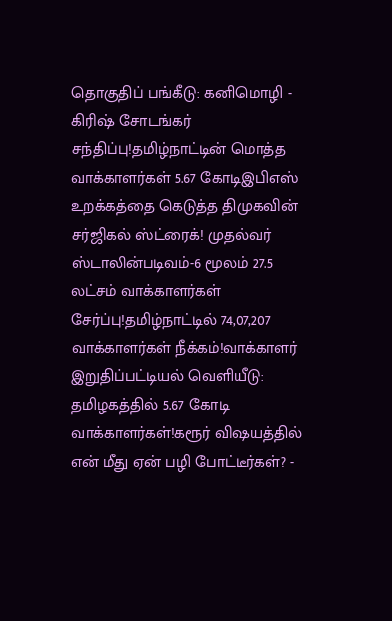தொகுதிப் பங்கீடு: கனிமொழி - கிரிஷ் சோடங்கர் சந்திப்பு!தமிழ்நாட்டின் மொத்த வாக்காளர்கள் 5.67 கோடிஇபிஎஸ் உறக்கத்தை கெடுத்த திமுகவின் சர்ஜிகல் ஸ்ட்ரைக்! முதல்வர் ஸ்டாலின்படிவம்-6 மூலம் 27.5 லட்சம் வாக்காளர்கள் சேர்ப்பு!தமிழ்நாட்டில் 74,07,207 வாக்காளர்கள் நீக்கம்!வாக்காளர் இறுதிப்பட்டியல் வெளியீடு: தமிழகத்தில் 5.67 கோடி வாக்காளர்கள்!கரூர் விஷயத்தில் என் மீது ஏன் பழி போட்டீர்கள்? -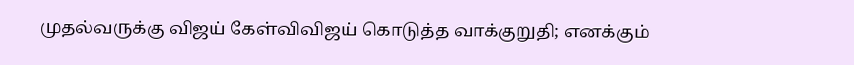முதல்வருக்கு விஜய் கேள்விவிஜய் கொடுத்த வாக்குறுதி; எனக்கும்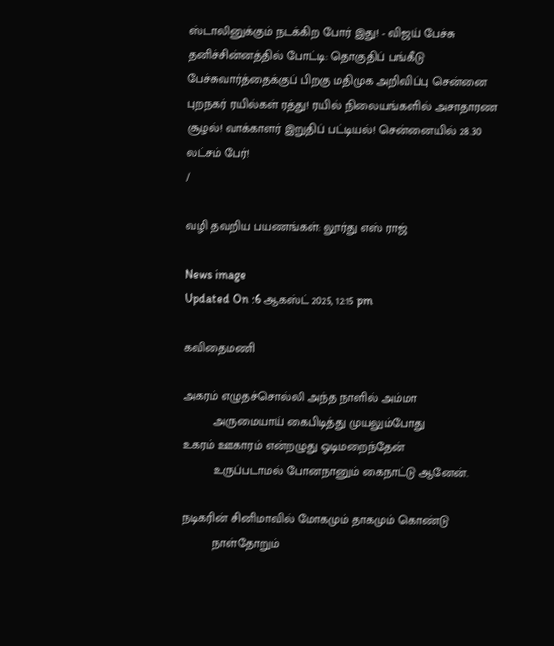ஸ்டாலினுக்கும் நடக்கிற போர் இது! - விஜய் பேச்சு தனிச்சின்னத்தில் போட்டி: தொகுதிப் பங்கீடு பேச்சுவார்த்தைக்குப் பிறகு மதிமுக அறிவிப்பு சென்னை புறநகர் ரயில்கள் ரத்து! ரயில் நிலையங்களில் அசாதாரண சூழல்! வாக்காளர் இறுதிப் பட்டியல்! சென்னையில் 28.30 லட்சம் பேர்!
/

வழி தவறிய பயணங்கள்: லூர்து எஸ் ராஜ்

News image
Updated On :6 ஆகஸ்ட் 2025, 12:15 pm

கவிதைமணி

அகரம் எழுதச்சொல்லி அந்த நாளில் அம்மா
         அருமையாய் கைபிடித்து முயலும்போது
உகரம் ஊகாரம் என்றழுது ஓடிமறைந்தேன்
         உருப்படாமல் போனநானும் கைநாட்டு ஆனேன்.

நடிகரின் சினிமாவில் மோகமும் தாகமும் கொண்டு
         நாள்தோறும்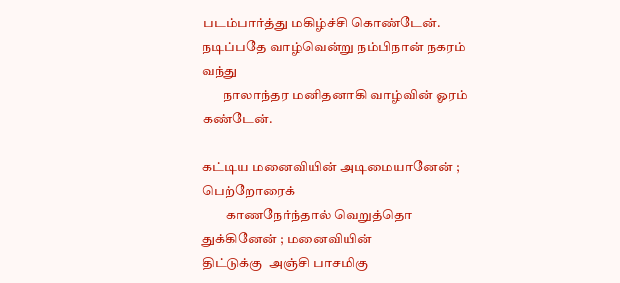படம்பார்த்து மகிழ்ச்சி கொண்டேன்.
நடிப்பதே வாழ்வென்று நம்பிநான் நகரம் வந்து
        நாலாந்தர மனிதனாகி வாழ்வின் ஓரம் கண்டேன்.

கட்டிய மனைவியின் அடிமையானேன் ; பெற்றோரைக்
         காணநேர்ந்தால் வெறுத்தொ துக்கினேன் ; மனைவியின்
திட்டுக்கு  அஞ்சி பாசமிகு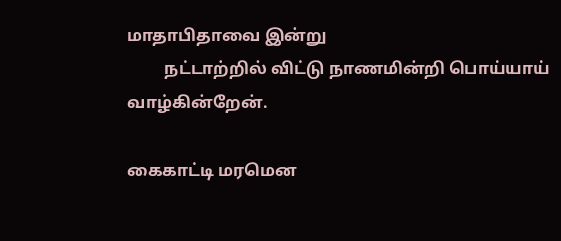மாதாபிதாவை இன்று
         நட்டாற்றில் விட்டு நாணமின்றி பொய்யாய்  வாழ்கின்றேன்.

கைகாட்டி மரமென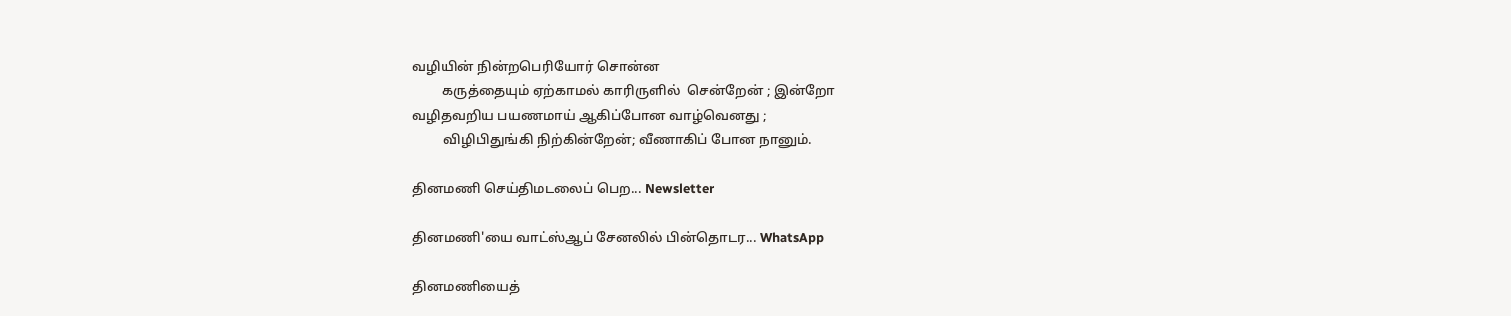வழியின் நின்றபெரியோர் சொன்ன
         கருத்தையும் ஏற்காமல் காரிருளில்  சென்றேன் ; இன்றோ
வழிதவறிய பயணமாய் ஆகிப்போன வாழ்வெனது ;
         விழிபிதுங்கி நிற்கின்றேன்; வீணாகிப் போன நானும்.

தினமணி செய்திமடலைப் பெற... Newsletter

தினமணி'யை வாட்ஸ்ஆப் சேனலில் பின்தொடர... WhatsApp

தினமணியைத்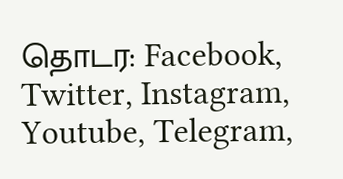தொடர: Facebook, Twitter, Instagram, Youtube, Telegram,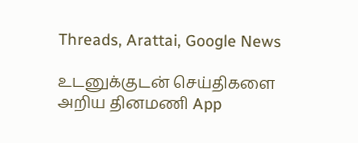Threads, Arattai, Google News

உடனுக்குடன் செய்திகளை அறிய தினமணி App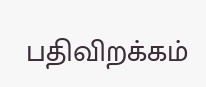பதிவிறக்கம்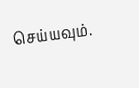செய்யவும்.